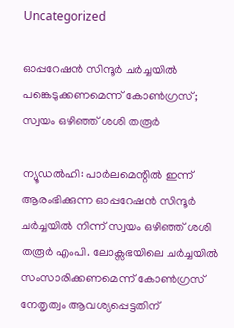Uncategorized

ഓപ്പറേഷൻ സിന്ദൂ‍‍ർ ച‍ർച്ചയിൽ പങ്കെടുക്കണമെന്ന് കോൺഗ്രസ്; സ്വയം ഒഴിഞ്ഞ് ശശി തരൂർ

ന്യൂഡൽഹി: പാർലമെന്റിൽ ഇന്ന് ആരംഭിക്കുന്ന ഓപ്പറേഷൻ സിന്ദൂർ ചർച്ചയിൽ നിന്ന് സ്വയം ഒഴിഞ്ഞ് ശശി തരൂർ എംപി. ലോക്സഭയിലെ ചർച്ചയിൽ സംസാരിക്കണമെന്ന് കോൺഗ്രസ് നേതൃത്വം ആവശ്യപ്പെട്ടതിന്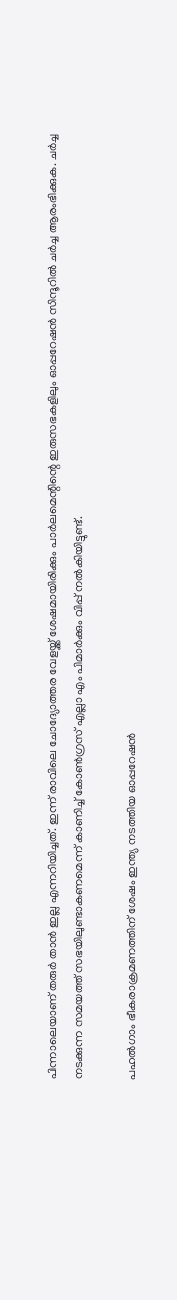പിന്നാലെയാണ് തരുർ താൻ ഇല്ല എന്നറിയിച്ചത്. ഇന്ന് രാവിലെ ചോദ്യോത്തര വേളയ്ക്ക് ശേഷമായിരിക്കും പാര്‍ലമെന്റിന്റെ ഇരുസഭകളിലും ഓപ്പറേഷന്‍ സിന്ദൂറില്‍ ചര്‍ച്ച ആരംഭിക്കുക. ചർച്ച നടക്കുന്ന സമയത്ത് സഭയിലുണ്ടാകണമെന്ന് കാണിച്ച് കോൺഗ്രസ് എല്ലാ എം പിമാർക്കും വിപ്പ് നൽകിയിട്ടുണ്ട്.

പഹല്‍ഗാം ഭീകരാക്രമണത്തിന് ശേഷം ഇന്ത്യ നടത്തിയ ഓപ്പറേഷന്‍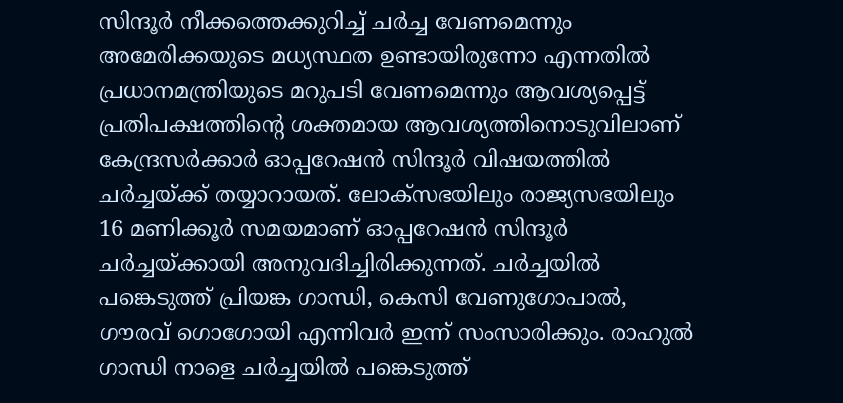സിന്ദൂര്‍ നീക്കത്തെക്കുറിച്ച് ചര്‍ച്ച വേണമെന്നും അമേരിക്കയുടെ മധ്യസ്ഥത ഉണ്ടായിരുന്നോ എന്നതില്‍ പ്രധാനമന്ത്രിയുടെ മറുപടി വേണമെന്നും ആവശ്യപ്പെട്ട് പ്രതിപക്ഷത്തിൻ്റെ ശക്തമായ ആവശ്യത്തിനൊടുവിലാണ് കേന്ദ്രസര്‍ക്കാര്‍ ഓപ്പറേഷന്‍ സിന്ദൂര്‍ വിഷയത്തില്‍ ചര്‍ച്ചയ്ക്ക് തയ്യാറായത്. ലോക്‌സഭയിലും രാജ്യസഭയിലും 16 മണിക്കൂര്‍ സമയമാണ് ഓപ്പറേഷന്‍ സിന്ദൂര്‍ ചര്‍ച്ചയ്ക്കായി അനുവദിച്ചിരിക്കുന്നത്. ച‍ർച്ചയിൽ പങ്കെടുത്ത് പ്രിയങ്ക ഗാന്ധി, കെസി വേണുഗോപാൽ, ഗൗരവ് ഗൊഗോയി എന്നിവർ ഇന്ന് സംസാരിക്കും. രാഹുൽ ഗാന്ധി നാളെ ചർച്ചയിൽ പങ്കെടുത്ത്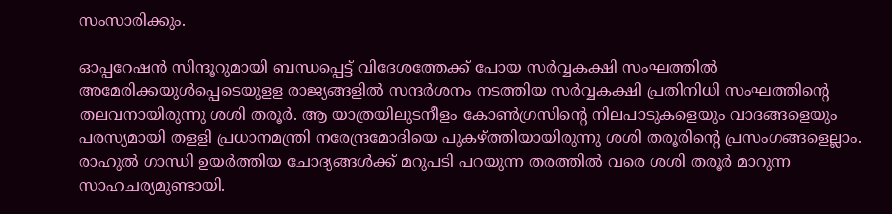സംസാരിക്കും.

ഓപ്പറേഷന്‍ സിന്ദൂറുമായി ബന്ധപ്പെട്ട് വിദേശത്തേക്ക് പോയ സര്‍വ്വകക്ഷി സംഘത്തില്‍ അമേരിക്കയുള്‍പ്പെടെയുളള രാജ്യങ്ങളില്‍ സന്ദര്‍ശനം നടത്തിയ സര്‍വ്വകക്ഷി പ്രതിനിധി സംഘത്തിന്റെ തലവനായിരുന്നു ശശി തരൂര്‍. ആ യാത്രയിലുടനീളം കോണ്‍ഗ്രസിന്റെ നിലപാടുകളെയും വാദങ്ങളെയും പരസ്യമായി തളളി പ്രധാനമന്ത്രി നരേന്ദ്രമോദിയെ പുകഴ്ത്തിയായിരുന്നു ശശി തരൂരിന്റെ പ്രസംഗങ്ങളെല്ലാം. രാഹുല്‍ ഗാന്ധി ഉയര്‍ത്തിയ ചോദ്യങ്ങള്‍ക്ക് മറുപടി പറയുന്ന തരത്തില്‍ വരെ ശശി തരൂര്‍ മാറുന്ന സാഹചര്യമുണ്ടായി.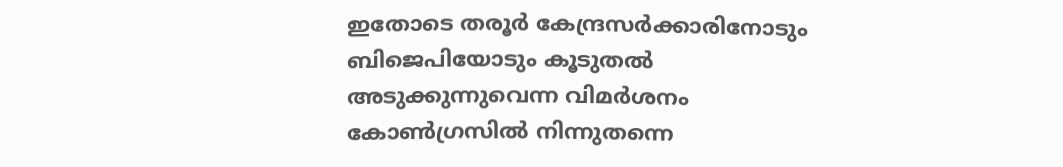ഇതോടെ തരൂര്‍ കേന്ദ്രസര്‍ക്കാരിനോടും ബിജെപിയോടും കൂടുതല്‍ അടുക്കുന്നുവെന്ന വിമര്‍ശനം കോണ്‍ഗ്രസില്‍ നിന്നുതന്നെ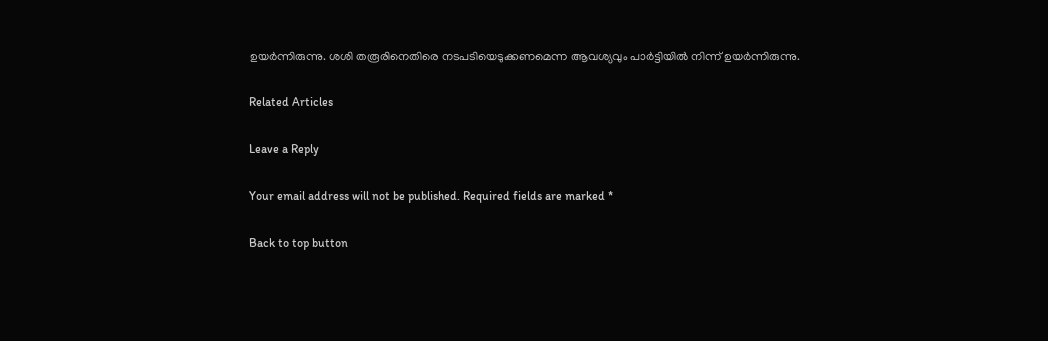ഉയര്‍ന്നിരുന്നു. ശശി തരൂരിനെതിരെ നടപടിയെടുക്കണമെന്ന ആവശ്യവും പാര്‍ട്ടിയില്‍ നിന്ന് ഉയര്‍ന്നിരുന്നു.

Related Articles

Leave a Reply

Your email address will not be published. Required fields are marked *

Back to top button